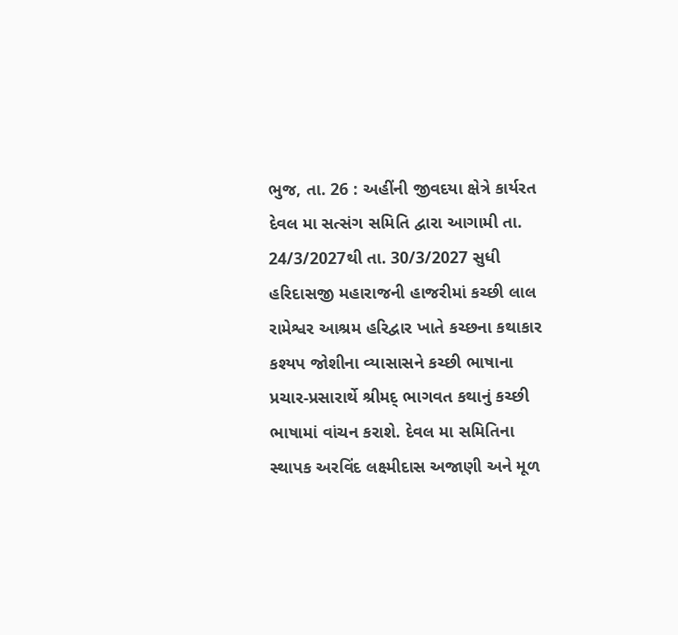ભુજ, તા. 26 : અહીંની જીવદયા ક્ષેત્રે કાર્યરત
દેવલ મા સત્સંગ સમિતિ દ્વારા આગામી તા. 24/3/2027થી તા. 30/3/2027 સુધી
હરિદાસજી મહારાજની હાજરીમાં કચ્છી લાલ રામેશ્વર આશ્રમ હરિદ્વાર ખાતે કચ્છના કથાકાર
કશ્યપ જોશીના વ્યાસાસને કચ્છી ભાષાના પ્રચાર-પ્રસારાર્થે શ્રીમદ્ ભાગવત કથાનું કચ્છી
ભાષામાં વાંચન કરાશે. દેવલ મા સમિતિના સ્થાપક અરવિંદ લક્ષ્મીદાસ અજાણી અને મૂળ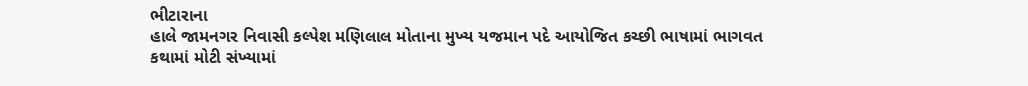ભીટારાના
હાલે જામનગર નિવાસી કલ્પેશ મણિલાલ મોતાના મુખ્ય યજમાન પદે આયોજિત કચ્છી ભાષામાં ભાગવત
કથામાં મોટી સંખ્યામાં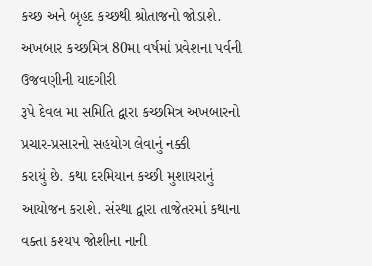કચ્છ અને બૃહદ કચ્છથી શ્રોતાજનો જોડાશે. અખબાર કચ્છમિત્ર 80મા વર્ષમાં પ્રવેશના પર્વની ઉજવણીની યાદગીરી
રૂપે દેવલ મા સમિતિ દ્વારા કચ્છમિત્ર અખબારનો પ્રચાર-પ્રસારનો સહયોગ લેવાનું નક્કી
કરાયું છે. કથા દરમિયાન કચ્છી મુશાયરાનું આયોજન કરાશે. સંસ્થા દ્વારા તાજેતરમાં કથાના
વક્તા કશ્યપ જોશીના નાની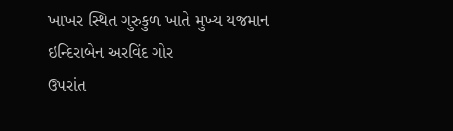ખાખર સ્થિત ગુરુકુળ ખાતે મુખ્ય યજમાન ઇન્દિરાબેન અરવિંદ ગોર
ઉપરાંત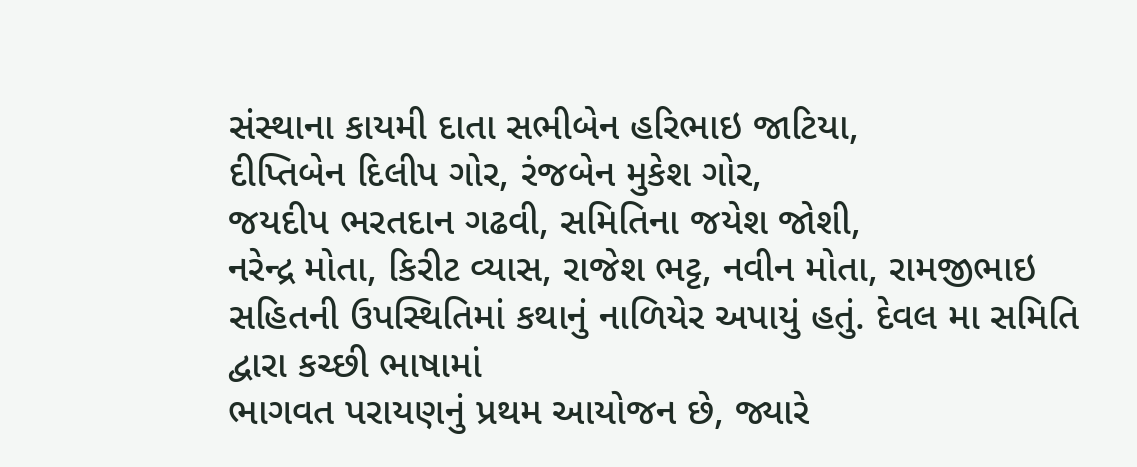સંસ્થાના કાયમી દાતા સભીબેન હરિભાઇ જાટિયા,
દીપ્તિબેન દિલીપ ગોર, રંજબેન મુકેશ ગોર,
જયદીપ ભરતદાન ગઢવી, સમિતિના જયેશ જોશી,
નરેન્દ્ર મોતા, કિરીટ વ્યાસ, રાજેશ ભટ્ટ, નવીન મોતા, રામજીભાઇ
સહિતની ઉપસ્થિતિમાં કથાનું નાળિયેર અપાયું હતું. દેવલ મા સમિતિ દ્વારા કચ્છી ભાષામાં
ભાગવત પરાયણનું પ્રથમ આયોજન છે, જ્યારે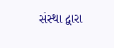સંસ્થા દ્વારા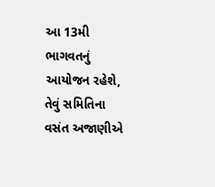આ 13મી ભાગવતનું આયોજન રહેશે, તેવું સમિતિના વસંત અજાણીએ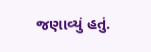જણાવ્યું હતું.